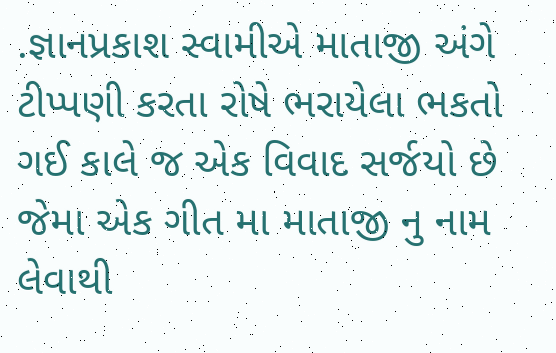.જ્ઞાનપ્રકાશ સ્વામીએ માતાજી અંગે ટીપ્પણી કરતા રોષે ભરાયેલા ભકતો
ગઈ કાલે જ એક વિવાદ સર્જયો છે જેમા એક ગીત મા માતાજી નુ નામ લેવાથી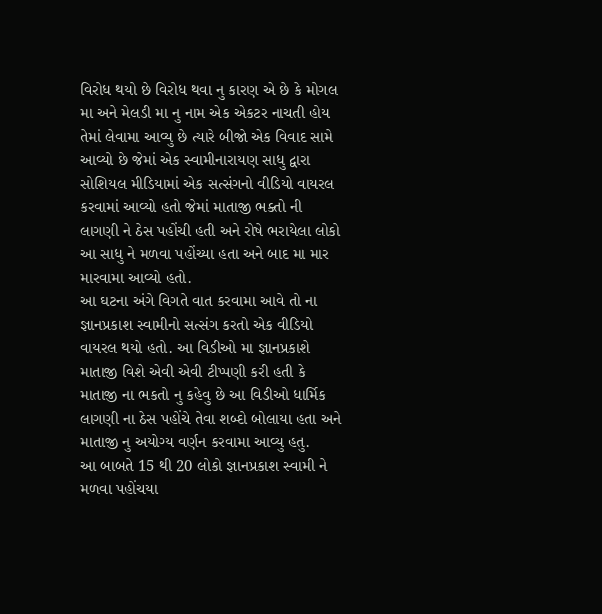વિરોધ થયો છે વિરોધ થવા નુ કારણ એ છે કે મોગલ મા અને મેલડી મા નુ નામ એક એકટર નાચતી હોય તેમાં લેવામા આવ્યુ છે ત્યારે બીજો એક વિવાદ સામે આવ્યો છે જેમાં એક સ્વામીનારાયણ સાધુ દ્વારા સોશિયલ મીડિયામાં એક સત્સંગનો વીડિયો વાયરલ કરવામાં આવ્યો હતો જેમાં માતાજી ભક્તો ની લાગણી ને ઠેસ પહોંચી હતી અને રોષે ભરાયેલા લોકો આ સાધુ ને મળવા પહોંચ્યા હતા અને બાદ મા માર મારવામા આવ્યો હતો.
આ ઘટના અંગે વિગતે વાત કરવામા આવે તો ના જ્ઞાનપ્રકાશ સ્વામીનો સત્સંગ કરતો એક વીડિયો વાયરલ થયો હતો. આ વિડીઓ મા જ્ઞાનપ્રકાશે માતાજી વિશે એવી એવી ટીપ્પણી કરી હતી કે માતાજી ના ભકતો નુ કહેવુ છે આ વિડીઓ ધાર્મિક લાગણી ના ઠેસ પહોંચે તેવા શબ્દો બોલાયા હતા અને માતાજી નુ અયોગ્ય વર્ણન કરવામા આવ્યુ હતુ.
આ બાબતે 15 થી 20 લોકો જ્ઞાનપ્રકાશ સ્વામી ને મળવા પહોંચયા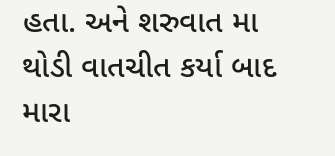હતા. અને શરુવાત મા થોડી વાતચીત કર્યા બાદ મારા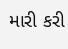મારી કરી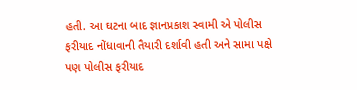હતી. આ ઘટના બાદ જ્ઞાનપ્રકાશ સ્વામી એ પોલીસ ફરીયાદ નોંધાવાની તૈયારી દર્શાવી હતી અને સામા પક્ષે પણ પોલીસ ફરીયાદ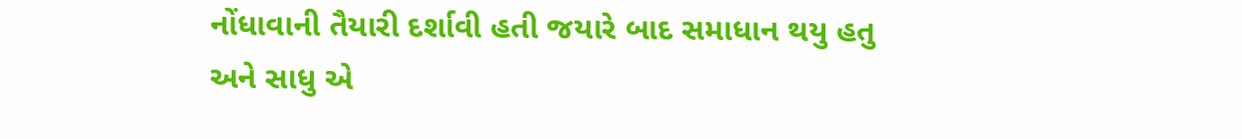નોંધાવાની તૈયારી દર્શાવી હતી જયારે બાદ સમાધાન થયુ હતુ અને સાધુ એ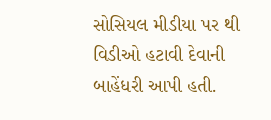સોસિયલ મીડીયા પર થી વિડીઓ હટાવી દેવાની બાહેંધરી આપી હતી.